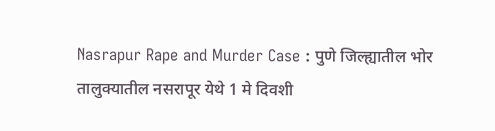Nasrapur Rape and Murder Case : पुणे जिल्ह्यातील भोर तालुक्यातील नसरापूर येथे 1 मे दिवशी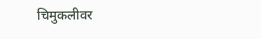चिमुकलीवर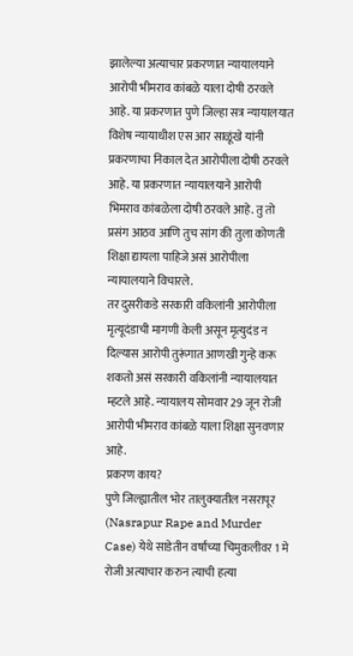झालेल्या अत्याचार प्रकरणात न्यायालयाने आरोपी भीमराव कांबळे याला दोषी ठरवले आहे. या प्रकरणात पुणे जिल्हा सत्र न्यायालयात विशेष न्यायाधीश एस आर साळूंखे यांनी प्रकरणाचा निकाल देत आरोपीला दोषी ठरवले आहे. या प्रकरणात न्यायालयाने आरोपी भिमराव कांबळेला दोषी ठरवले आहे. तु तो प्रसंग आठव आणि तुच सांग की तुला कोणती शिक्षा द्यायला पाहिजे असं आरोपीला न्यायालयाने विचारले.
तर दुसरीकडे सरकारी वकिलांनी आरोपीला मृत्यूदंडाची मागणी केली असून मृत्युदंड न दिल्यास आरोपी तुरूंगात आणखी गुन्हे करू शकतो असं सरकारी वकिलांनी न्यायालयात म्हटले आहे. न्यायालय सोमवार 29 जून रोजी आरोपी भीमराव कांबळे याला शिक्षा सुनवणार आहे.
प्रकरण काय?
पुणे जिल्ह्यातील भोर तालुक्यातील नसरापूर (Nasrapur Rape and Murder Case) येथे साडेतीन वर्षांच्या चिमुकलीवर 1 मे रोजी अत्याचार करुन त्याची हत्या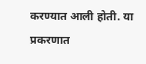करण्यात आली होती. या प्रकरणात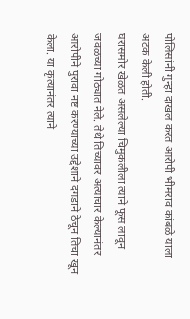पोलिसांनी गुन्हा दाखल करत आरोपी भीमराव कांबळे याला अटक केली होती.
घरासमोर खेळत असलेल्या चिमुकलीला त्याने फूस लावून जवळच्या गोठ्यात नेले. तेथे तिच्यावर अत्याचार केल्यानंतर आरोपीने पुरावा नष्ट करण्याच्या उद्देशाने दगडाने ठेचून तिचा खून केला. या कृत्यानंतर त्याने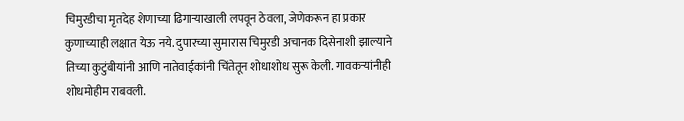चिमुरडीचा मृतदेह शेणाच्या ढिगाऱ्याखाली लपवून ठेवला, जेणेकरून हा प्रकार कुणाच्याही लक्षात येऊ नये. दुपारच्या सुमारास चिमुरडी अचानक दिसेनाशी झाल्याने तिच्या कुटुंबीयांनी आणि नातेवाईकांनी चिंतेतून शोधाशोध सुरू केली. गावकऱ्यांनीही शोधमोहीम राबवली.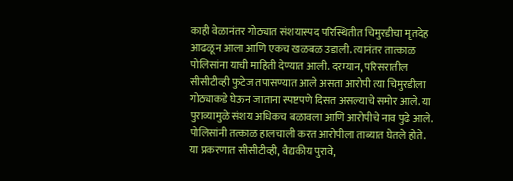काही वेळानंतर गोठ्यात संशयास्पद परिस्थितीत चिमुरडीचा मृतदेह आढळून आला आणि एकच खळबळ उडाली. त्यानंतर तात्काळ पोलिसांना याची माहिती देण्यात आली. दरम्यान, परिसरातील सीसीटीव्ही फुटेज तपासण्यात आले असता आरोपी त्या चिमुरडीला गोठ्याकडे घेऊन जाताना स्पष्टपणे दिसत असल्याचे समोर आले. या पुराव्यामुळे संशय अधिकच बळावला आणि आरोपीचे नाव पुढे आले. पोलिसांनी तत्काळ हालचाली करत आरोपीला ताब्यात घेतले होते.
या प्रकरणात सीसीटीव्ही, वैद्यकीय पुरावे,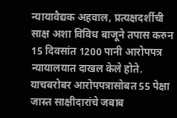न्यायावैद्यक अहवाल, प्रत्यक्षदर्शीची साक्ष अशा विविध बाजूने तपास करुन 15 दिवसांत 1200 पानी आरोपपत्र न्यायालयात दाखल केले होते. याचबरोबर आरोपपत्रासोबत 55 पेक्षा जास्त साक्षीदारांचे जबाब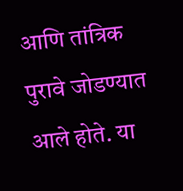आणि तांत्रिक पुरावे जोडण्यात आले होते. या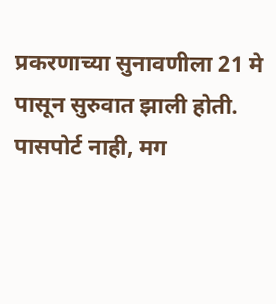प्रकरणाच्या सुनावणीला 21 मे पासून सुरुवात झाली होती.
पासपोर्ट नाही, मग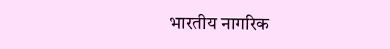भारतीय नागरिक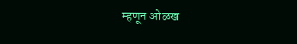म्हणून ओळख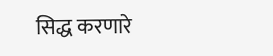सिद्ध करणारे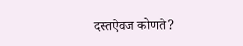दस्तऐवज कोणते?